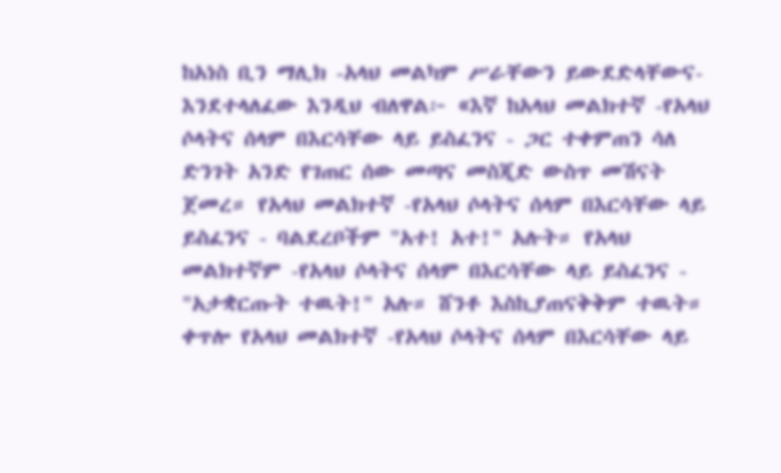ከአነስ ቢን ማሊክ -አላህ መልካም ሥራቸውን ይውደድላቸውና- እንደተላለፈው እንዲህ ብለዋል፦ «እኛ ከአላህ መልክተኛ -የአላህ ሶላትና ሰላም በእርሳቸው ላይ ይስፈንና - ጋር ተቀምጠን ሳለ ድንገት አንድ የገጠር ሰው መጣና መስጂድ ውስጥ መሽናት ጀመረ። የአላህ መልክተኛ -የአላህ ሶላትና ሰላም በእርሳቸው ላይ ይስፈንና - ባልደረቦችም "አተ! አተ!" አሉት። የአላህ መልክተኛም -የአላህ ሶላትና ሰላም በእርሳቸው ላይ ይስፈንና - "አታቋርጡት ተዉት!" አሉ። ሸንቶ እስኪያጠናቅቅም ተዉት። ቀጥሎ የአላህ መልክተኛ -የአላህ ሶላትና ሰላም በእርሳቸው ላይ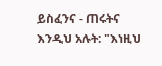ይስፈንና - ጠሩትና እንዲህ አሉት: "እነዚህ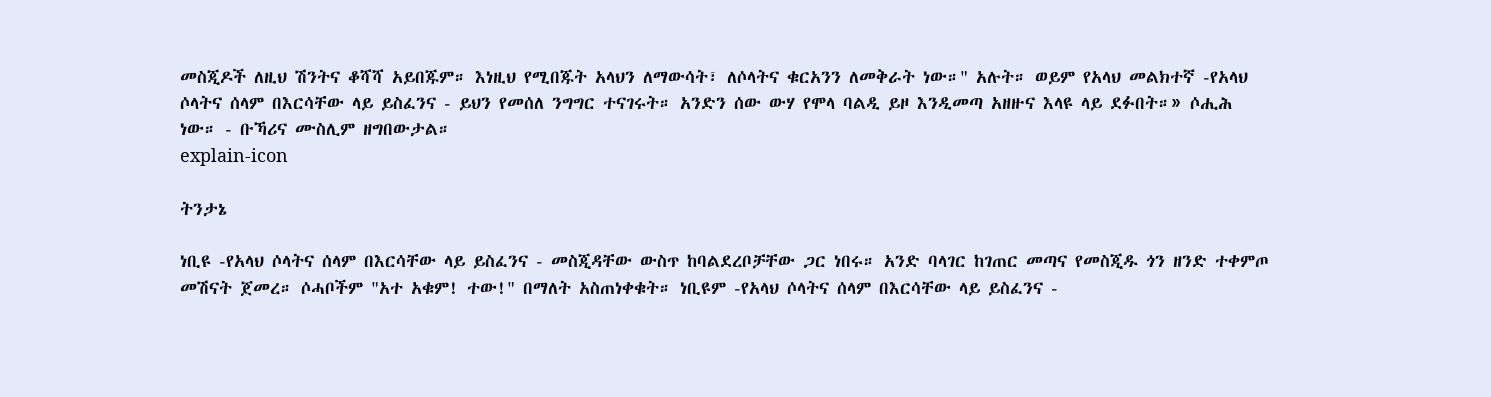መስጂዶች ለዚህ ሽንትና ቆሻሻ አይበጁም። እነዚህ የሚበጁት አላህን ለማውሳት፣ ለሶላትና ቁርአንን ለመቅራት ነው።" አሉት። ወይም የአላህ መልክተኛ -የአላህ ሶላትና ሰላም በእርሳቸው ላይ ይስፈንና - ይህን የመሰለ ንግግር ተናገሩት። አንድን ሰው ውሃ የሞላ ባልዲ ይዞ እንዲመጣ አዘዙና እላዩ ላይ ደፉበት።» ሶሒሕ ነው። - ቡኻሪና ሙስሊም ዘግበውታል።
explain-icon

ትንታኔ

ነቢዩ -የአላህ ሶላትና ሰላም በእርሳቸው ላይ ይስፈንና - መስጂዳቸው ውስጥ ከባልደረቦቻቸው ጋር ነበሩ። አንድ ባላገር ከገጠር መጣና የመስጂዱ ጎን ዘንድ ተቀምጦ መሽናት ጀመረ። ሶሓቦችም "አተ አቁም! ተው!" በማለት አስጠነቀቁት። ነቢዩም -የአላህ ሶላትና ሰላም በእርሳቸው ላይ ይስፈንና -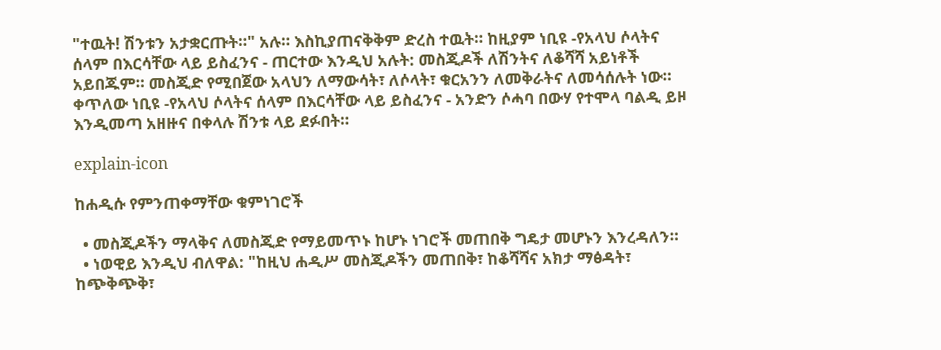"ተዉት! ሽንቱን አታቋርጡት።" አሉ። እስኪያጠናቅቅም ድረስ ተዉት። ከዚያም ነቢዩ -የአላህ ሶላትና ሰላም በእርሳቸው ላይ ይስፈንና - ጠርተው እንዲህ አሉት: መስጂዶች ለሽንትና ለቆሻሻ አይነቶች አይበጁም። መስጂድ የሚበጀው አላህን ለማውሳት፣ ለሶላት፣ ቁርአንን ለመቅራትና ለመሳሰሉት ነው። ቀጥለው ነቢዩ -የአላህ ሶላትና ሰላም በእርሳቸው ላይ ይስፈንና - አንድን ሶሓባ በውሃ የተሞላ ባልዲ ይዞ እንዲመጣ አዘዙና በቀላሉ ሽንቱ ላይ ደፉበት።

explain-icon

ከሐዲሱ የምንጠቀማቸው ቁምነገሮች

  • መስጂዶችን ማላቅና ለመስጂድ የማይመጥኑ ከሆኑ ነገሮች መጠበቅ ግዴታ መሆኑን እንረዳለን።
  • ነወዊይ እንዲህ ብለዋል: "ከዚህ ሐዲሥ መስጂዶችን መጠበቅ፣ ከቆሻሻና አክታ ማፅዳት፣ ከጭቅጭቅ፣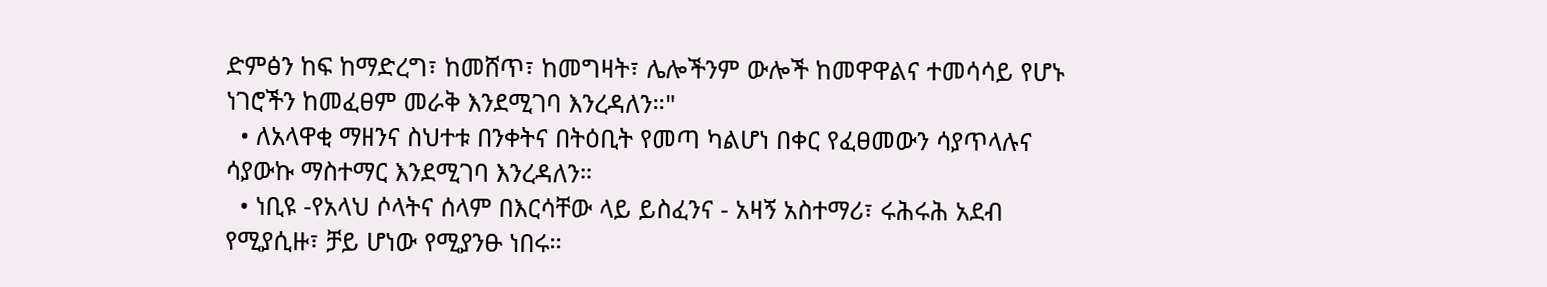ድምፅን ከፍ ከማድረግ፣ ከመሸጥ፣ ከመግዛት፣ ሌሎችንም ውሎች ከመዋዋልና ተመሳሳይ የሆኑ ነገሮችን ከመፈፀም መራቅ እንደሚገባ እንረዳለን።"
  • ለአላዋቂ ማዘንና ስህተቱ በንቀትና በትዕቢት የመጣ ካልሆነ በቀር የፈፀመውን ሳያጥላሉና ሳያውኩ ማስተማር እንደሚገባ እንረዳለን።
  • ነቢዩ -የአላህ ሶላትና ሰላም በእርሳቸው ላይ ይስፈንና - አዛኝ አስተማሪ፣ ሩሕሩሕ አደብ የሚያሲዙ፣ ቻይ ሆነው የሚያንፁ ነበሩ።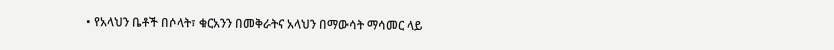• የአላህን ቤቶች በሶላት፣ ቁርአንን በመቅራትና አላህን በማውሳት ማሳመር ላይ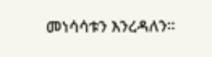መነሳሳቱን እንረዳለን።